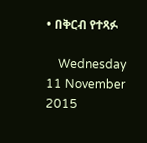• በቅርብ የተጻፉ

    Wednesday 11 November 2015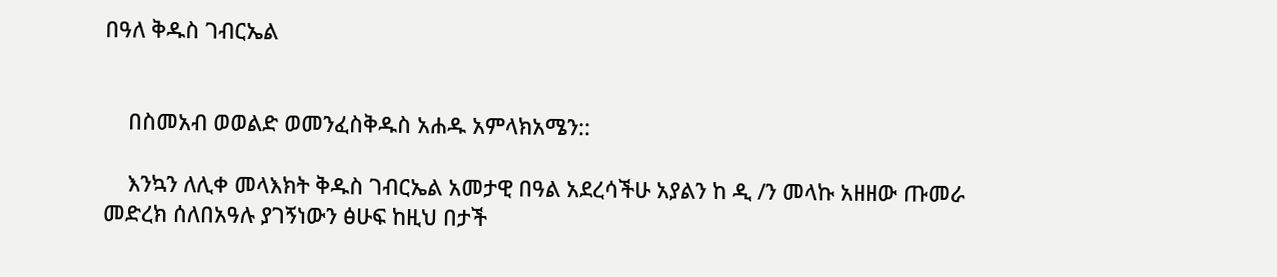በዓለ ቅዱስ ገብርኤል


    በስመአብ ወወልድ ወመንፈስቅዱስ አሐዱ አምላክአሜን::

    እንኳን ለሊቀ መላእክት ቅዱስ ገብርኤል አመታዊ በዓል አደረሳችሁ አያልን ከ ዲ /ን መላኩ አዘዘው ጡመራ መድረክ ሰለበአዓሉ ያገኝነውን ፅሁፍ ከዚህ በታች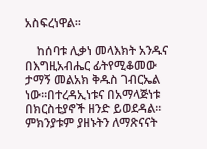አስፍረነዋል፡፡

    ከሰባቱ ሊቃነ መላእክት አንዱና በእግዚአብሔር ፊትየሚቆመው ታማኝ መልአክ ቅዱስ ገብርኤል ነው፡፡በተረዳኢነቱና በአማላጅነቱ በክርስቲያኖች ዘንድ ይወደዳል፡፡ ምክንያቱም ያዘኑትን ለማጽናናት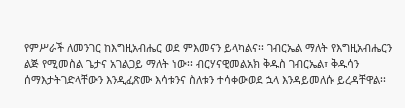የምሥራች ለመንገር ከእግዚአብሔር ወደ ምእመናን ይላካልና፡፡ ገብርኤል ማለት የእግዚአብሔርን ልጅ የሚመስል ጌታና አገልጋይ ማለት ነው፡፡ ብርሃናዊመልአክ ቅዱስ ገብርኤል፣ ቅዱሳን ሰማእታትገድላቸውን እንዲፈጽሙ እሳቱንና ስለቱን ተሳቀውወደ ኋላ እንዳይመለሱ ይረዳቸዋል፡፡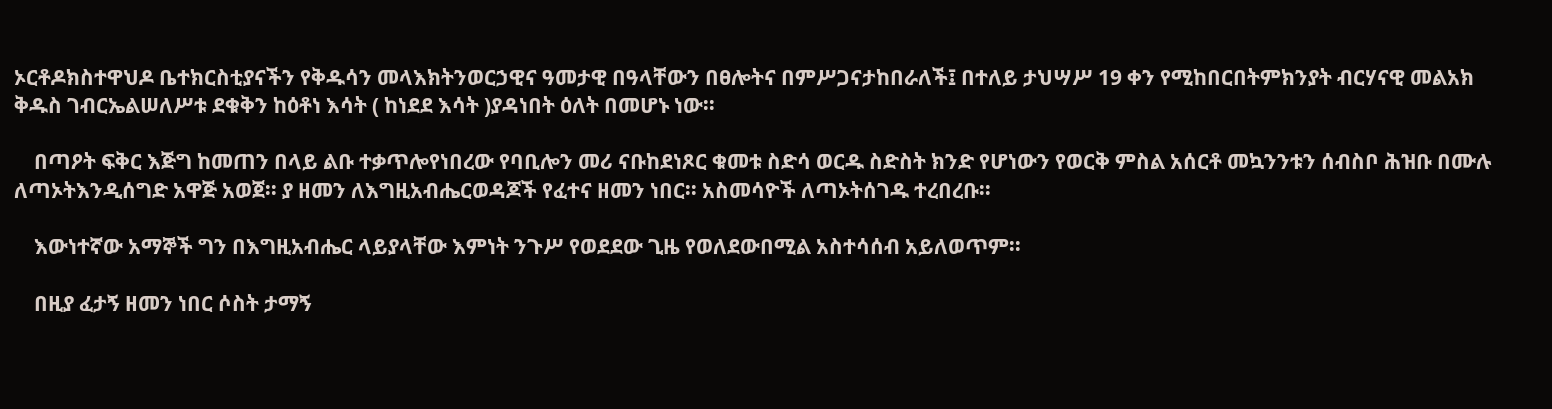ኦርቶዶክስተዋህዶ ቤተክርስቲያናችን የቅዱሳን መላእክትንወርኃዊና ዓመታዊ በዓላቸውን በፀሎትና በምሥጋናታከበራለች፤ በተለይ ታህሣሥ 19 ቀን የሚከበርበትምክንያት ብርሃናዊ መልአክ ቅዱስ ገብርኤልሠለሥቱ ደቁቅን ከዕቶነ እሳት ( ከነደደ እሳት )ያዳነበት ዕለት በመሆኑ ነው፡፡

    በጣዖት ፍቅር እጅግ ከመጠን በላይ ልቡ ተቃጥሎየነበረው የባቢሎን መሪ ናቡከደነጾር ቁመቱ ስድሳ ወርዱ ስድስት ክንድ የሆነውን የወርቅ ምስል አሰርቶ መኳንንቱን ሰብስቦ ሕዝቡ በሙሉ ለጣኦትእንዲሰግድ አዋጅ አወጀ፡፡ ያ ዘመን ለእግዚአብሔርወዳጆች የፈተና ዘመን ነበር፡፡ አስመሳዮች ለጣኦትሰገዱ ተረበረቡ፡፡

    እውነተኛው አማኞች ግን በእግዚአብሔር ላይያላቸው እምነት ንጉሥ የወደደው ጊዜ የወለደውበሚል አስተሳሰብ አይለወጥም፡፡

    በዚያ ፈታኝ ዘመን ነበር ሶስት ታማኝ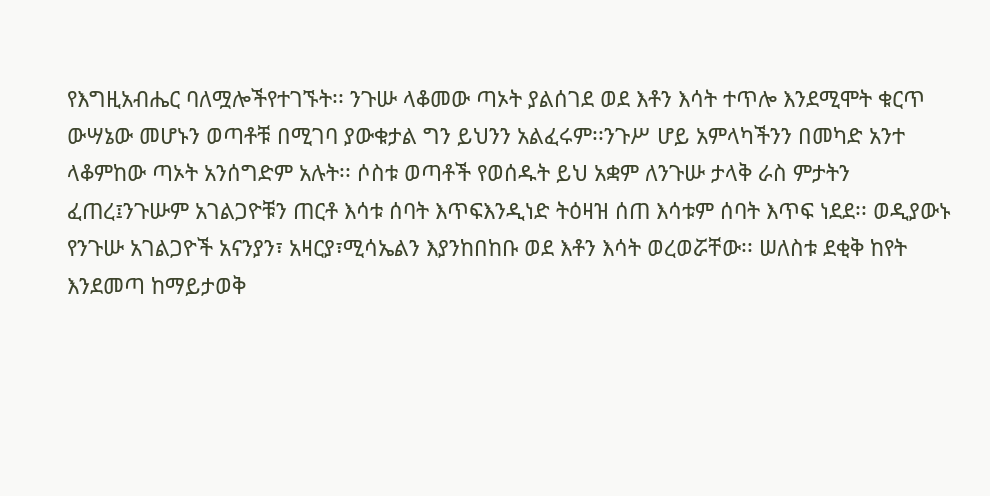የእግዚአብሔር ባለሟሎችየተገኙት፡፡ ንጉሡ ላቆመው ጣኦት ያልሰገደ ወደ እቶን እሳት ተጥሎ እንደሚሞት ቁርጥ ውሣኔው መሆኑን ወጣቶቹ በሚገባ ያውቁታል ግን ይህንን አልፈሩም፡፡ንጉሥ ሆይ አምላካችንን በመካድ አንተ ላቆምከው ጣኦት አንሰግድም አሉት፡፡ ሶስቱ ወጣቶች የወሰዱት ይህ አቋም ለንጉሡ ታላቅ ራስ ምታትን ፈጠረ፤ንጉሡም አገልጋዮቹን ጠርቶ እሳቱ ሰባት እጥፍእንዲነድ ትዕዛዝ ሰጠ እሳቱም ሰባት እጥፍ ነደደ፡፡ ወዲያውኑ የንጉሡ አገልጋዮች አናንያን፣ አዛርያ፣ሚሳኤልን እያንከበከቡ ወደ እቶን እሳት ወረወሯቸው፡፡ ሠለስቱ ደቂቅ ከየት እንደመጣ ከማይታወቅ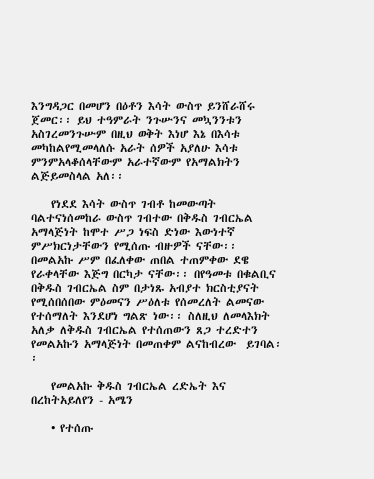እንግዳጋር በመሆን በዕቶን እሳት ውስጥ ይንሸራሸሩ ጀመር፡፡ ይህ ተዓምራት ንጉሡንና መኳንንቱን አስገረመንጉሡም በዚህ ወቅት እነሆ እኔ በእሳቱ መካከልየሚመላለሱ አራት ሰዎች አያለሁ እሳቱ ምንምአላቆሰላቸውም አራተኛውም የአማልክትን ልጅይመስላል አለ፡፡

    የነደደ እሳት ውስጥ ገብቶ ከመውጣት ባልተናነሰመከራ ውስጥ ገብተው በቅዱስ ገብርኤል አማላጅነት ከሞተ ሥጋ ነፍስ ድነው እውነተኛ ምሥክርነታቸውን የሚሰጡ ብዙዎች ናቸው፡፡ በመልአኩ ሥም በፈለቀው ጠበል ተጠምቀው ደዌ የራቀላቸው እጅግ በርካታ ናቸው፡፡ በየዓመቱ በቁልቢና በቅዱስ ገብርኤል ስም በታነጹ አብያተ ክርስቲያናት የሚሰበሰበው ምዕመናን ሥዕለቱ የሰመረለት ልመናው የተሰማለት እንደሆነ ግልጽ ነው፡፡ ስለዚህ ለመላእክት አለቃ ለቅዱስ ገብርኤል የተሰጠውን ጸጋ ተረድተን የመልአኩን አማላጅነት በመጠቀም ልናከብረው  ይገባል፡፡

    የመልአኩ ቅዱስ ገብርኤል ረድኤት እና በረከትአይለየን - አሜን

    • የተሰጡ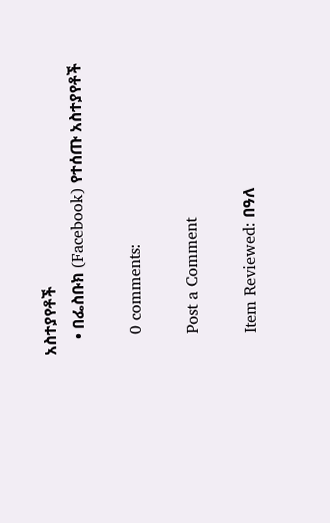አስተያየቶች
    • በፌስቡክ (Facebook) የተሰጡ አስተያየቶች

    0 comments:

    Post a Comment

    Item Reviewed: በዓለ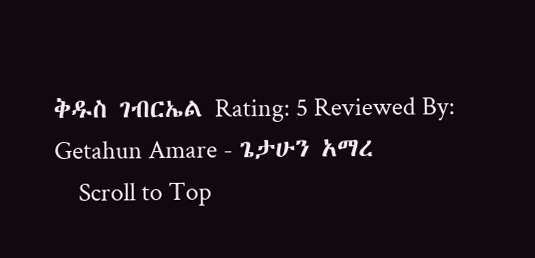ቅዱስ ገብርኤል Rating: 5 Reviewed By: Getahun Amare - ጌታሁን አማረ
    Scroll to Top